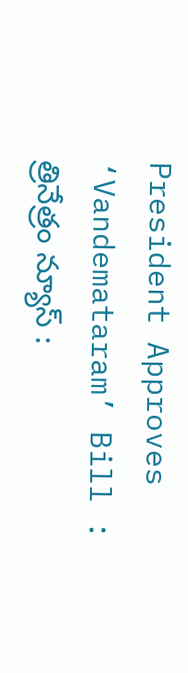President Approves ‘Vandemataram’ Bill : త్రినేత్రం న్యూస్ :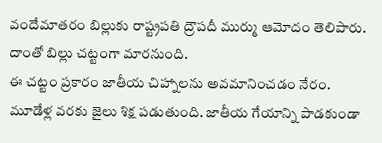వందేమాతరం బిల్లుకు రాష్ట్రపతి ద్రౌపదీ ముర్ము ఆమోదం తెలిపారు. దాంతో బిల్లు చట్టంగా మారనుంది.
ఈ చట్టం ప్రకారం జాతీయ చిహ్నాలను అవమానించడం నేరం. మూడేళ్ల వరకు జైలు శిక్ష పడుతుంది. జాతీయ గేయాన్ని పాడకుండా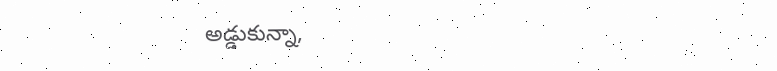అడ్డుకున్నా,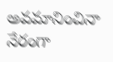అవమానించినా నేరంగా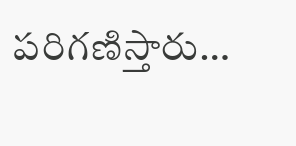పరిగణిస్తారు…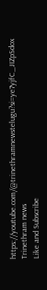https://youtube.com/@trinethramnewstelugu?si=ye7yjfC_JIZpSdox
Trinethram news
Like and Subscribe